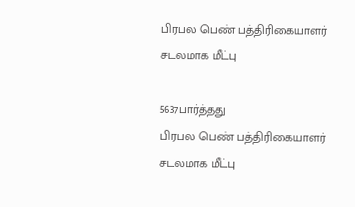பிரபல பெண் பத்திரிகையாளர் சடலமாக மீட்பு

5637பார்த்தது
பிரபல பெண் பத்திரிகையாளர் சடலமாக மீட்பு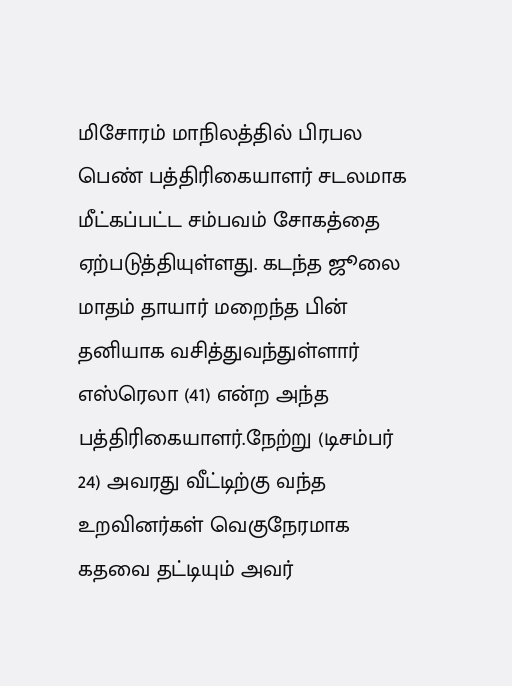மிசோரம் மாநிலத்தில் பிரபல பெண் பத்திரிகையாளர் சடலமாக மீட்கப்பட்ட சம்பவம் சோகத்தை ஏற்படுத்தியுள்ளது. கடந்த ஜூலை மாதம் தாயார் மறைந்த பின் தனியாக வசித்துவந்துள்ளார் எஸ்ரெலா (41) என்ற அந்த பத்திரிகையாளர்.நேற்று (டிசம்பர் 24) அவரது வீட்டிற்கு வந்த உறவினர்கள் வெகுநேரமாக கதவை தட்டியும் அவர்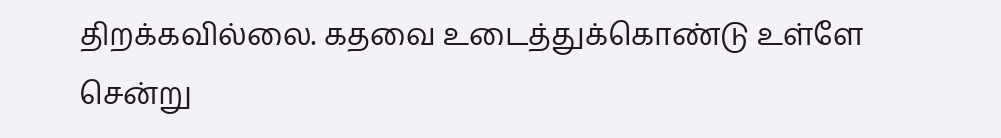திறக்கவில்லை. கதவை உடைத்துக்கொண்டு உள்ளே சென்று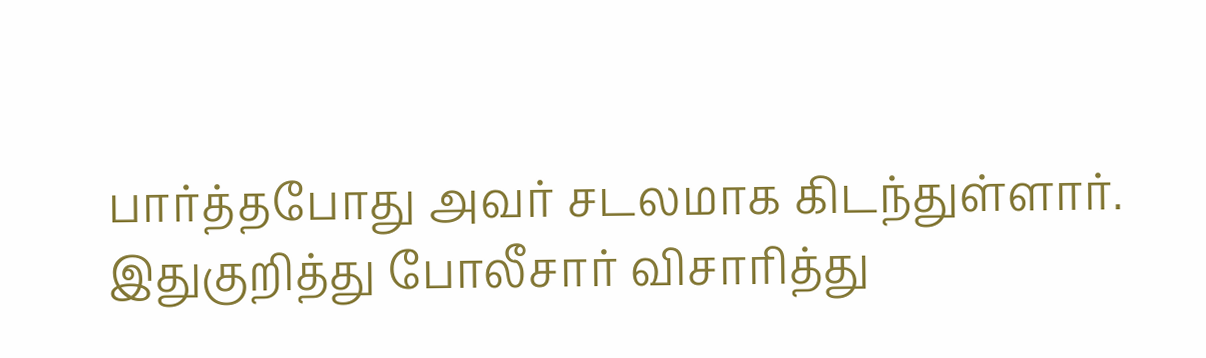பார்த்தபோது அவர் சடலமாக கிடந்துள்ளார். இதுகுறித்து போலீசார் விசாரித்து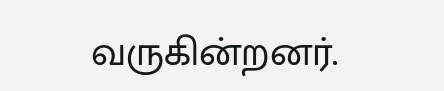வருகின்றனர்.